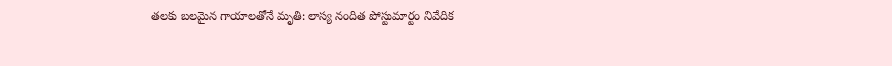తలకు బలమైన గాయాలతోనే మృతి: లాస్య నందిత పోస్టుమార్టం నివేదిక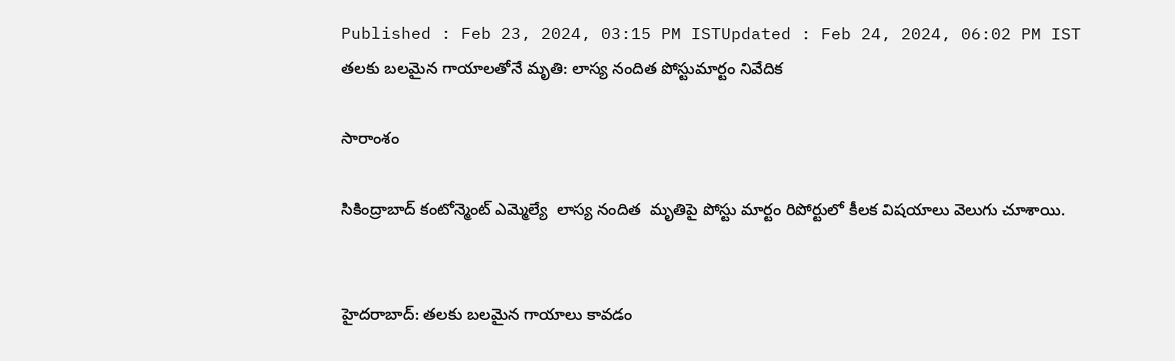Published : Feb 23, 2024, 03:15 PM ISTUpdated : Feb 24, 2024, 06:02 PM IST
తలకు బలమైన గాయాలతోనే మృతి: లాస్య నందిత పోస్టుమార్టం నివేదిక

సారాంశం

సికింద్రాబాద్ కంటోన్మెంట్ ఎమ్మెల్యే  లాస్య నందిత  మృతిపై పోస్టు మార్టం రిపోర్టులో కీలక విషయాలు వెలుగు చూశాయి.


హైదరాబాద్: తలకు బలమైన గాయాలు కావడం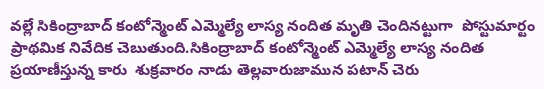వల్లే సికింద్రాబాద్ కంటోన్మెంట్ ఎమ్మెల్యే లాస్య నందిత మృతి చెందినట్టుగా  పోస్టుమార్టం ప్రాథమిక నివేదిక చెబుతుంది.సికింద్రాబాద్ కంటోన్మెంట్ ఎమ్మెల్యే లాస్య నందిత ప్రయాణీస్తున్న కారు  శుక్రవారం నాడు తెల్లవారుజామున పటాన్ చెరు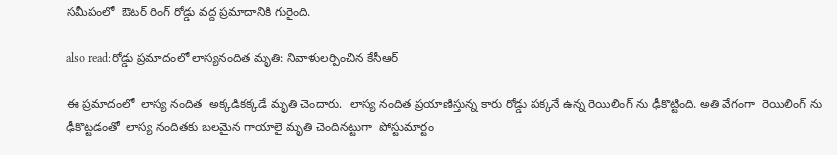సమీపంలో  ఔటర్ రింగ్ రోడ్డు వద్ద ప్రమాదానికి గురైంది.

also read:రోడ్డు ప్రమాదంలో లాస్యనందిత మృతి: నివాళులర్పించిన కేసీఆర్

ఈ ప్రమాదంలో  లాస్య నందిత  అక్కడికక్కడే మృతి చెందారు.  లాస్య నందిత ప్రయాణిస్తున్న కారు రోడ్డు పక్కనే ఉన్న రెయిలింగ్ ను ఢీకొట్టింది. అతి వేగంగా  రెయిలింగ్ ను ఢీకొట్టడంతో  లాస్య నందితకు బలమైన గాయాలై మృతి చెందినట్టుగా  పోస్టుమార్టం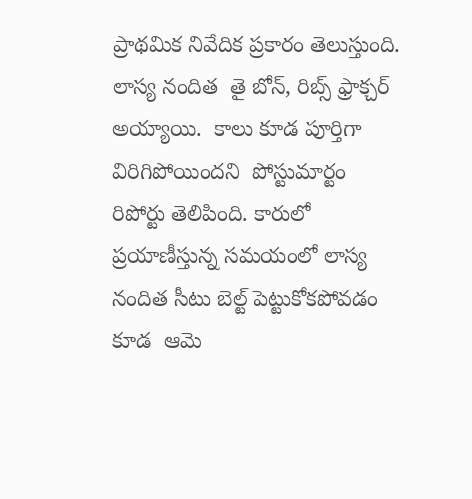ప్రాథమిక నివేదిక ప్రకారం తెలుస్తుంది. లాస్య నందిత  తై బోన్, రిబ్స్ ఫ్రాక్చర్ అయ్యాయి.  కాలు కూడ పూర్తిగా విరిగిపోయిందని  పోస్టుమార్టం  రిపోర్టు తెలిపింది. కారులో ప్రయాణీస్తున్న సమయంలో లాస్య నందిత సీటు బెల్ట్ పెట్టుకోకపోవడం కూడ  ఆమె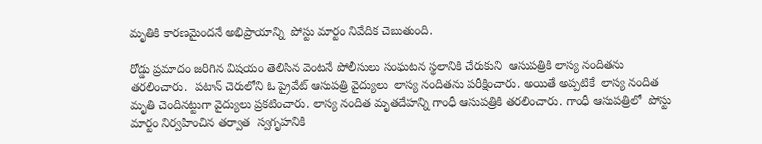మృతికి కారణమైందనే అభిప్రాయాన్ని  పోస్టు మార్టం నివేదిక చెబుతుంది.

రోడ్డు ప్రమాదం జరిగిన విషయం తెలిసిన వెంటనే పోలీసులు సంఘటన స్థలానికి చేరుకుని  ఆసుపత్రికి లాస్య నందితను తరలించారు.  పటాన్ చెరులోని ఓ ప్రైవేట్ ఆసుపత్రి వైద్యులు  లాస్య నందితను పరీక్షించారు. అయితే అప్పటికే  లాస్య నందిత మృతి చెందినట్టుగా వైద్యులు ప్రకటించారు. లాస్య నందిత మృతదేహన్ని గాంధీ ఆసుపత్రికి తరలించారు. గాంధీ ఆసుపత్రిలో  పోస్టు మార్టం నిర్వహించిన తర్వాత  స్వగృహనికి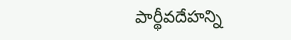పార్థీవదేహన్ని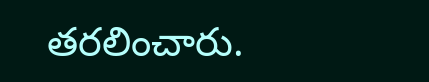తరలించారు.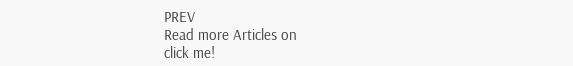PREV
Read more Articles on
click me!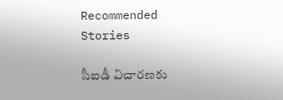Recommended Stories

సీఐడీ విచారణకు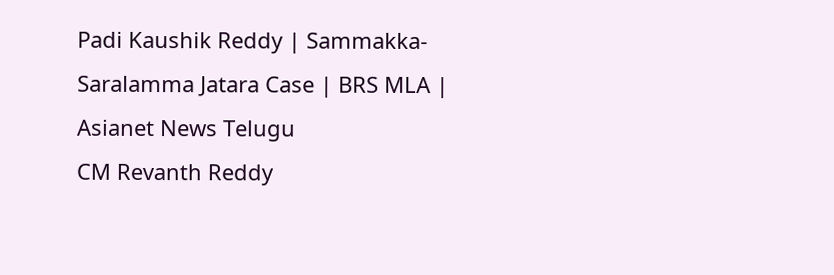Padi Kaushik Reddy | Sammakka-Saralamma Jatara Case | BRS MLA | Asianet News Telugu
CM Revanth Reddy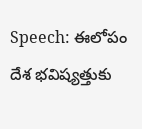Speech: ఈలోపం దేశ భవిష్యత్తుకు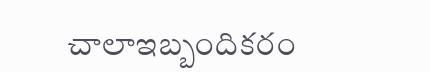చాలాఇబ్బందికరం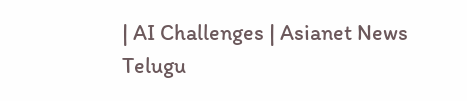| AI Challenges | Asianet News Telugu